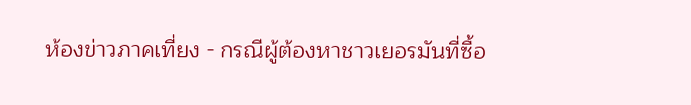ห้องข่าวภาคเที่ยง - กรณีผู้ต้องหาชาวเยอรมันที่ซื้อ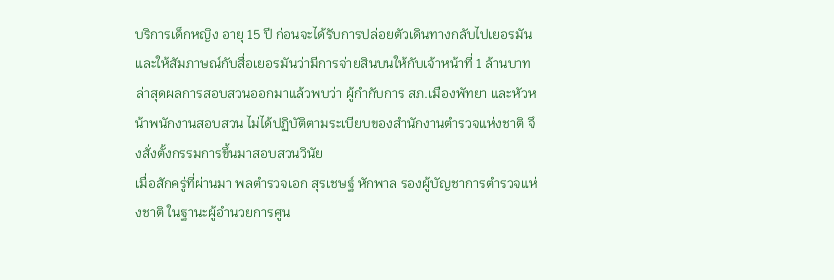บริการเด็กหญิง อายุ 15 ปี ก่อนจะได้รับการปล่อยตัวเดินทางกลับไปเยอรมันและให้สัมภาษณ์กับสื่อเยอรมันว่ามีการจ่ายสินบนให้กับเจ้าหน้าที่ 1 ล้านบาท ล่าสุดผลการสอบสวนออกมาแล้วพบว่า ผู้กำกับการ สภ.เมืองพัทยา และหัวหน้าพนักงานสอบสวน ไม่ได้ปฏิบัติตามระเบียบของสำนักงานตำรวจแห่งชาติ จึงสั่งตั้งกรรมการขึ้นมาสอบสวนวินัย
เมื่อสักครู่ที่ผ่านมา พลตำรวจเอก สุรเชษฐ์ หักพาล รองผู้บัญชาการตำรวจแห่งชาติ ในฐานะผู้อำนวยการศูน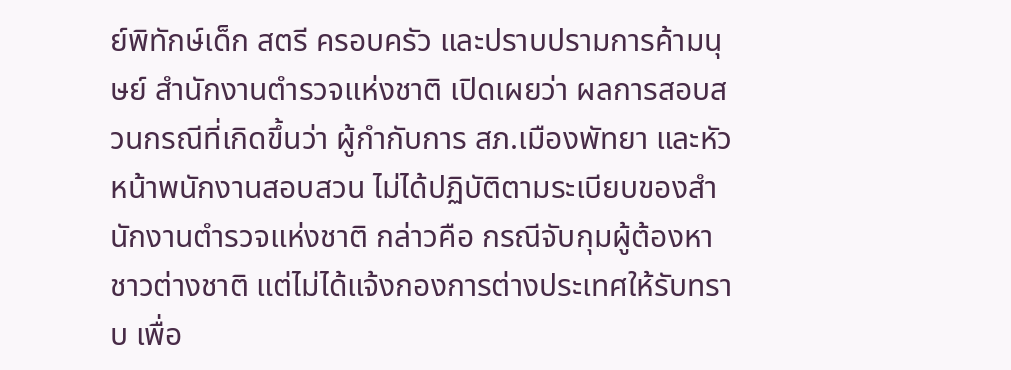ย์พิทักษ์เด็ก สตรี ครอบครัว และปราบปรามการค้ามนุษย์ สำนักงานตำรวจแห่งชาติ เปิดเผยว่า ผลการสอบสวนกรณีที่เกิดขึ้นว่า ผู้กำกับการ สภ.เมืองพัทยา และหัวหน้าพนักงานสอบสวน ไม่ได้ปฏิบัติตามระเบียบของสำนักงานตำรวจแห่งชาติ กล่าวคือ กรณีจับกุมผู้ต้องหาชาวต่างชาติ แต่ไม่ได้แจ้งกองการต่างประเทศให้รับทราบ เพื่อ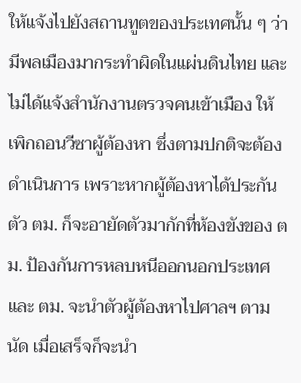ให้แจ้งไปยังสถานทูตของประเทศนั้น ๆ ว่ามีพลเมืองมากระทำผิดในแผ่นดินไทย และไม่ได้แจ้งสำนักงานตรวจคนเข้าเมือง ให้เพิกถอนวีซาผู้ต้องหา ซึ่งตามปกติจะต้องดำเนินการ เพราะหากผู้ต้องหาได้ประกันตัว ตม. ก็จะอายัดตัวมากักที่ห้องขังของ ตม. ป้องกันการหลบหนีออกนอกประเทศ และ ตม. จะนำตัวผู้ต้องหาไปศาลฯ ตามนัด เมื่อเสร็จก็จะนำ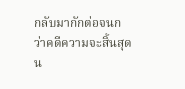กลับมากักต่อจนกว่าคดีความจะสิ้นสุด
น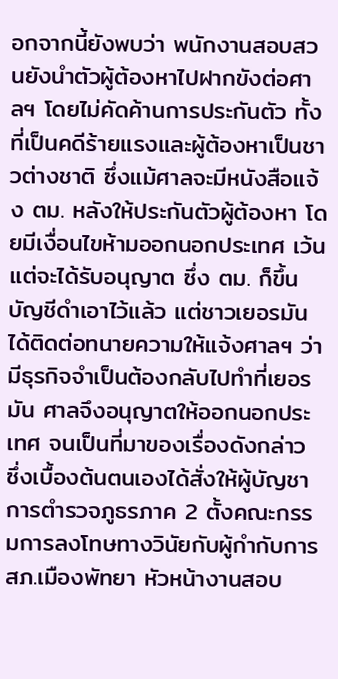อกจากนี้ยังพบว่า พนักงานสอบสวนยังนำตัวผู้ต้องหาไปฝากขังต่อศาลฯ โดยไม่คัดค้านการประกันตัว ทั้งที่เป็นคดีร้ายแรงและผู้ต้องหาเป็นชาวต่างชาติ ซึ่งแม้ศาลจะมีหนังสือแจ้ง ตม. หลังให้ประกันตัวผู้ต้องหา โดยมีเงื่อนไขห้ามออกนอกประเทศ เว้นแต่จะได้รับอนุญาต ซึ่ง ตม. ก็ขึ้นบัญชีดำเอาไว้แล้ว แต่ชาวเยอรมันได้ติดต่อทนายความให้แจ้งศาลฯ ว่า มีธุรกิจจำเป็นต้องกลับไปทำที่เยอรมัน ศาลจึงอนุญาตให้ออกนอกประเทศ จนเป็นที่มาของเรื่องดังกล่าว
ซึ่งเบื้องต้นตนเองได้สั่งให้ผู้บัญชาการตำรวจภูธรภาค 2 ตั้งคณะกรรมการลงโทษทางวินัยกับผู้กำกับการ สภ.เมืองพัทยา หัวหน้างานสอบ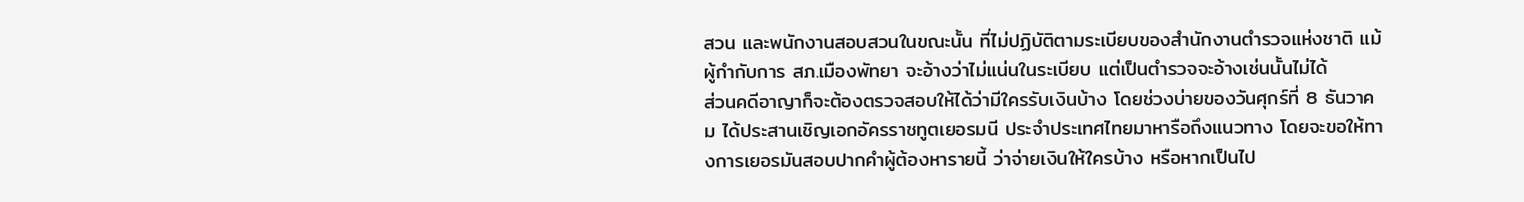สวน และพนักงานสอบสวนในขณะนั้น ที่ไม่ปฏิบัติตามระเบียบของสำนักงานตำรวจแห่งชาติ แม้ผู้กำกับการ สภ.เมืองพัทยา จะอ้างว่าไม่แน่นในระเบียบ แต่เป็นตำรวจจะอ้างเช่นนั้นไม่ได้
ส่วนคดีอาญาก็จะต้องตรวจสอบให้ได้ว่ามีใครรับเงินบ้าง โดยช่วงบ่ายของวันศุกร์ที่ 8 ธันวาคม ได้ประสานเชิญเอกอัครราชทูตเยอรมนี ประจำประเทศไทยมาหารือถึงแนวทาง โดยจะขอให้ทางการเยอรมันสอบปากคำผู้ต้องหารายนี้ ว่าจ่ายเงินให้ใครบ้าง หรือหากเป็นไป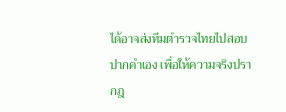ได้อาจส่งทีมตำรวจไทยไปสอบปากคำเอง เพื่อให้ความจริงปรากฎ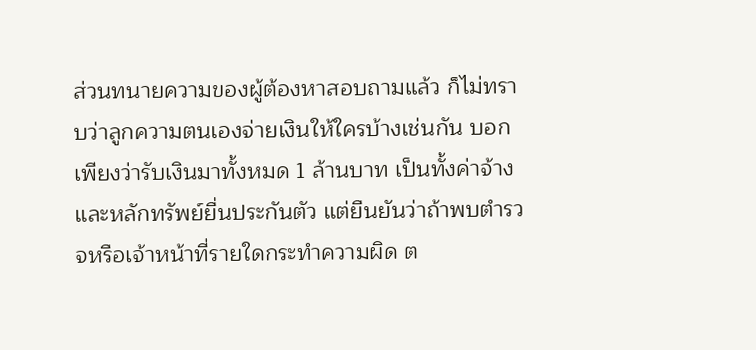ส่วนทนายความของผู้ต้องหาสอบถามแล้ว ก็ไม่ทราบว่าลูกความตนเองจ่ายเงินให้ใครบ้างเช่นกัน บอกเพียงว่ารับเงินมาทั้งหมด 1 ล้านบาท เป็นทั้งค่าจ้างและหลักทรัพย์ยื่นประกันตัว แต่ยืนยันว่าถ้าพบตำรวจหรือเจ้าหน้าที่รายใดกระทำความผิด ต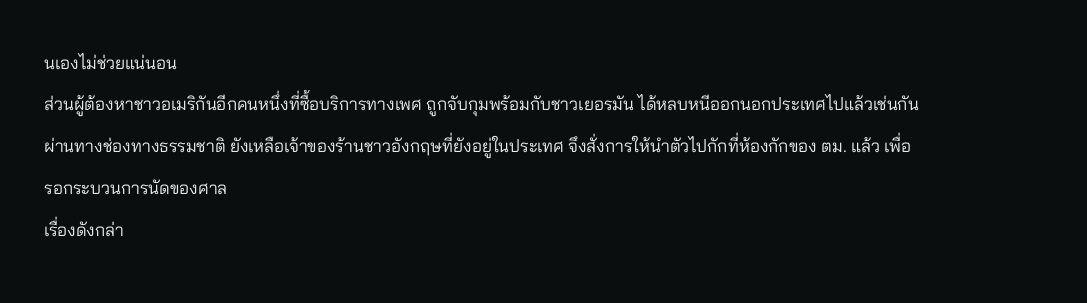นเองไม่ช่วยแน่นอน
ส่วนผู้ต้องหาชาวอเมริกันอีกคนหนึ่งที่ซื้อบริการทางเพศ ถูกจับกุมพร้อมกับชาวเยอรมัน ได้หลบหนีออกนอกประเทศไปแล้วเช่นกัน ผ่านทางช่องทางธรรมชาติ ยังเหลือเจ้าของร้านชาวอังกฤษที่ยังอยู่ในประเทศ จึงสั่งการให้นำตัวไปกักที่ห้องกักของ ตม. แล้ว เพื่อรอกระบวนการนัดของศาล
เรื่องดังกล่า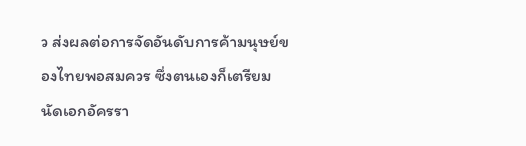ว ส่งผลต่อการจัดอันดับการค้ามนุษย์ของไทยพอสมควร ซึ่งตนเองก็เตรียมนัดเอกอัครรา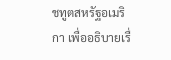ชทูตสหรัฐอเมริกา เพื่ออธิบายเรื่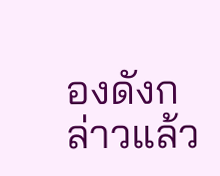องดังกล่าวแล้ว